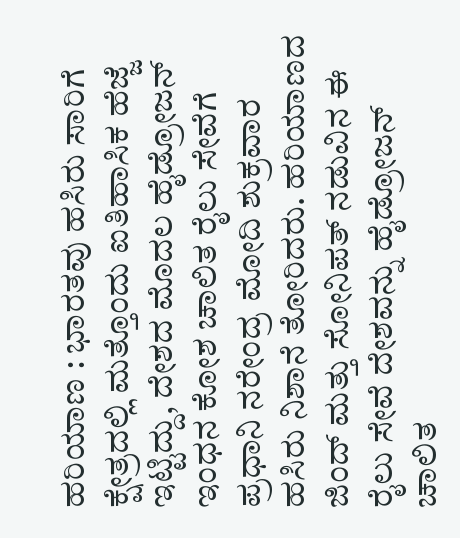ಹರಿಯಾಣ : ಭಾರತವು ಹಸಿರು ಸಾರಿಗೆ ಕ್ಷೇತ್ರದಲ್ಲಿ ಮತ್ತೊಂದು ಐತಿಹಾಸಿಕ ಹೆಜ್ಜೆ ಇಟ್ಟಿದ್ದು, ದೇಶದ ಮೊದಲ ಹೈಡ್ರೋಜನ್ ಇಂಧನ ಕೋಶ ಚಾಲಿತ ರೈಲು ಸೇವೆಗೆ ಪ್ರಧಾನಿ ನರೇಂದ್ರ ಮೋದಿ ಶುಕ್ರವಾರ ಹಸಿರು ನಿಶಾನೆ ತೋರಿದರು. ಹರಿಯಾಣದ ಜಿಂದ್ ಮತ್ತು ಸೋನಿಪತ್ ನಡುವಿನ ಈ ರೈಲು ಸೇವೆ ದೇಶವನ್ನು ಹೈಡ್ರೋಜನ್ ಚಾಲಿತ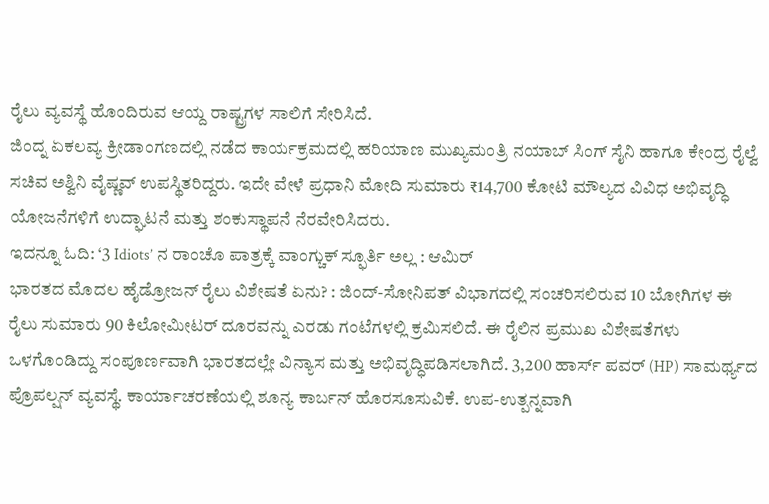ರೈಲು ವ್ಯವಸ್ಥೆ ಹೊಂದಿರುವ ಆಯ್ದ ರಾಷ್ಟ್ರಗಳ ಸಾಲಿಗೆ ಸೇರಿಸಿದೆ.
ಜಿಂದ್ನ ಏಕಲವ್ಯ ಕ್ರೀಡಾಂಗಣದಲ್ಲಿ ನಡೆದ ಕಾರ್ಯಕ್ರಮದಲ್ಲಿ ಹರಿಯಾಣ ಮುಖ್ಯಮಂತ್ರಿ ನಯಾಬ್ ಸಿಂಗ್ ಸೈನಿ ಹಾಗೂ ಕೇಂದ್ರ ರೈಲ್ವೆ ಸಚಿವ ಅಶ್ವಿನಿ ವೈಷ್ಣವ್ ಉಪಸ್ಥಿತರಿದ್ದರು. ಇದೇ ವೇಳೆ ಪ್ರಧಾನಿ ಮೋದಿ ಸುಮಾರು ₹14,700 ಕೋಟಿ ಮೌಲ್ಯದ ವಿವಿಧ ಅಭಿವೃದ್ಧಿ ಯೋಜನೆಗಳಿಗೆ ಉದ್ಘಾಟನೆ ಮತ್ತು ಶಂಕುಸ್ಥಾಪನೆ ನೆರವೇರಿಸಿದರು.
ಇದನ್ನೂ ಓದಿ: ‘3 Idiots’ ನ ರಾಂಚೊ ಪಾತ್ರಕ್ಕೆ ವಾಂಗ್ಚುಕ್ ಸ್ಫೂರ್ತಿ ಅಲ್ಲ : ಆಮಿರ್
ಭಾರತದ ಮೊದಲ ಹೈಡ್ರೋಜನ್ ರೈಲು ವಿಶೇಷತೆ ಏನು? : ಜಿಂದ್-ಸೋನಿಪತ್ ವಿಭಾಗದಲ್ಲಿ ಸಂಚರಿಸಲಿರುವ 10 ಬೋಗಿಗಳ ಈ ರೈಲು ಸುಮಾರು 90 ಕಿಲೋಮೀಟರ್ ದೂರವನ್ನು ಎರಡು ಗಂಟೆಗಳಲ್ಲಿ ಕ್ರಮಿಸಲಿದೆ. ಈ ರೈಲಿನ ಪ್ರಮುಖ ವಿಶೇಷತೆಗಳು ಒಳಗೊಂಡಿದ್ದು ಸಂಪೂರ್ಣವಾಗಿ ಭಾರತದಲ್ಲೇ ವಿನ್ಯಾಸ ಮತ್ತು ಅಭಿವೃದ್ಧಿಪಡಿಸಲಾಗಿದೆ. 3,200 ಹಾರ್ಸ್ ಪವರ್ (HP) ಸಾಮರ್ಥ್ಯದ ಪ್ರೊಪಲ್ಷನ್ ವ್ಯವಸ್ಥೆ. ಕಾರ್ಯಾಚರಣೆಯಲ್ಲಿ ಶೂನ್ಯ ಕಾರ್ಬನ್ ಹೊರಸೂಸುವಿಕೆ. ಉಪ-ಉತ್ಪನ್ನವಾಗಿ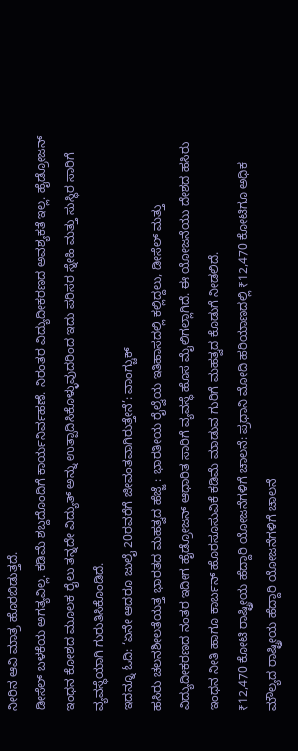ನೀರಿನ ಆವಿ ಮಾತ್ರ ಹೊರಬಿಡುತ್ತದೆ.
ಡೀಸೆಲ್ ಬಳಕೆಯ ಅಗತ್ಯವಿಲ್ಲ. ಕಡಿಮೆ ಶಬ್ದದೊಂದಿಗೆ ಕಾರ್ಯನಿರ್ವಹಣೆ. ನಿರಂತರ ವಿದ್ಯುದೀಕರಣದ ಅವಶ್ಯಕತೆ ಇಲ್ಲ. ಹೈಡ್ರೋಜನ್ ಇಂಧನ ಕೋಶದ ಮೂಲಕ ರೈಲು ತನ್ನದೇ ವಿದ್ಯುತ್ ಅನ್ನು ಉತ್ಪಾದಿಸಿಕೊಳ್ಳುವುದರಿಂದ ಇದು ಪರಿಸರ ಸ್ನೇಹಿ ಮತ್ತು ಸುಸ್ಥಿರ ಸಾರಿಗೆ ವ್ಯವಸ್ಥೆಯಾಗಿ ಗುರುತಿಸಿಕೊಂಡಿದೆ.
ಇದನ್ನೂ ಓದಿ: ‘ಏನೇ ಆದರೂ ಜುಲೈ 20ರವರೆಗೆ ಜೀವಂತವಾಗಿರುತ್ತೇನೆ’: ವಾಂಗ್ಚುಕ್
ಹಸಿರು ಚಲನಶೀಲತೆಯತ್ತ ಭಾರತದ ಮಹತ್ವದ ಹೆಜ್ಜೆ : ಭಾರತೀಯ ರೈಲ್ವೆಯ ಇತಿಹಾಸದಲ್ಲಿ ಕಲ್ಲಿದ್ದಲು, ಡೀಸೆಲ್ ಮತ್ತು ವಿದ್ಯುದೀಕರಣದ ನಂತರ ಇದೀಗ ಹೈಡ್ರೋಜನ್ ಆಧಾರಿತ ಸಾರಿಗೆ ವ್ಯವಸ್ಥೆ ಹೊಸ ಮೈಲಿಗಲ್ಲಾಗಿದೆ. ಈ ಯೋಜನೆಯು ದೇಶದ ಹಸಿರು ಇಂಧನ ನೀತಿ ಹಾಗೂ ಕಾರ್ಬನ್ ಹೊರಸೂಸುವಿಕೆ ಕಡಿಮೆ ಮಾಡುವ ಗುರಿಗೆ ಮಹತ್ವದ ಕೊಡುಗೆ ನೀಡಲಿದೆ.
₹12,470 ಕೋಟಿ ರಾಷ್ಟ್ರೀಯ ಹೆದ್ದಾರಿ ಯೋಜನೆಗಳಿಗೆ ಚಾಲನೆ: ಪ್ರಧಾನಿ ಮೋದಿ ಹರಿಯಾಣದಲ್ಲಿ ₹12,470 ಕೋಟಿಗೂ ಅಧಿಕ ಮೌಲ್ಯದ ರಾಷ್ಟ್ರೀಯ ಹೆದ್ದಾರಿ ಯೋಜನೆಗಳಿಗೆ ಚಾಲನೆ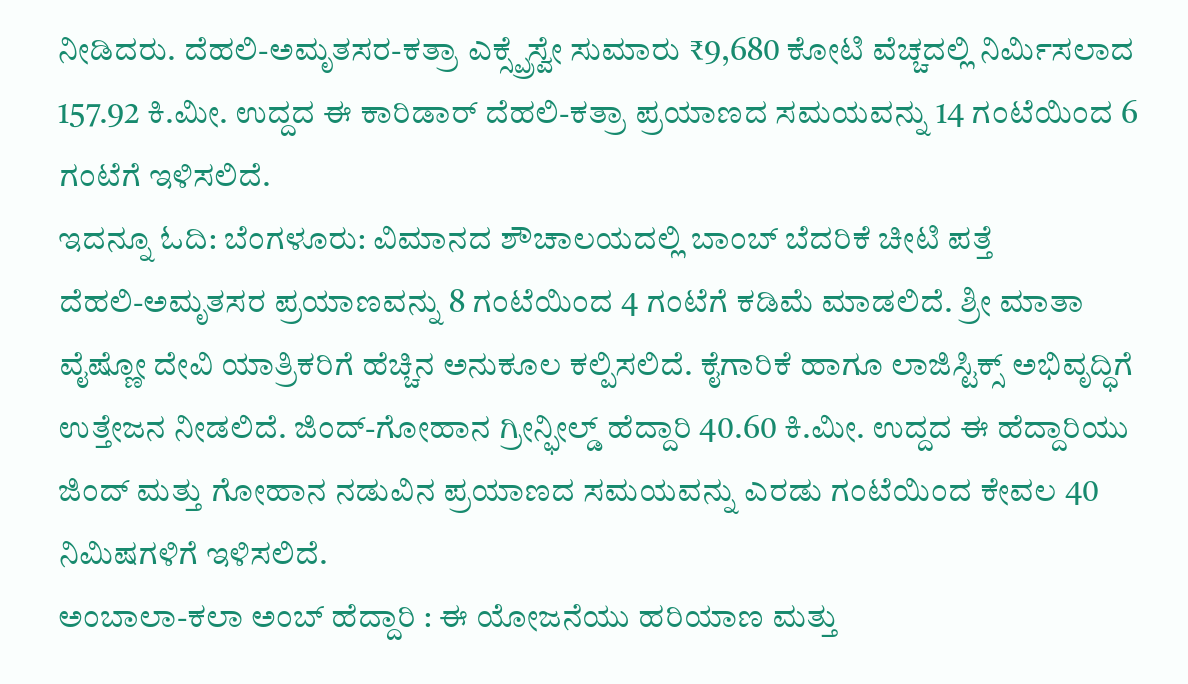ನೀಡಿದರು. ದೆಹಲಿ-ಅಮೃತಸರ-ಕತ್ರಾ ಎಕ್ಸ್ಪ್ರೆಸ್ವೇ ಸುಮಾರು ₹9,680 ಕೋಟಿ ವೆಚ್ಚದಲ್ಲಿ ನಿರ್ಮಿಸಲಾದ 157.92 ಕಿ.ಮೀ. ಉದ್ದದ ಈ ಕಾರಿಡಾರ್ ದೆಹಲಿ-ಕತ್ರಾ ಪ್ರಯಾಣದ ಸಮಯವನ್ನು 14 ಗಂಟೆಯಿಂದ 6 ಗಂಟೆಗೆ ಇಳಿಸಲಿದೆ.
ಇದನ್ನೂ ಓದಿ: ಬೆಂಗಳೂರು: ವಿಮಾನದ ಶೌಚಾಲಯದಲ್ಲಿ ಬಾಂಬ್ ಬೆದರಿಕೆ ಚೀಟಿ ಪತ್ತೆ
ದೆಹಲಿ-ಅಮೃತಸರ ಪ್ರಯಾಣವನ್ನು 8 ಗಂಟೆಯಿಂದ 4 ಗಂಟೆಗೆ ಕಡಿಮೆ ಮಾಡಲಿದೆ. ಶ್ರೀ ಮಾತಾ ವೈಷ್ಣೋ ದೇವಿ ಯಾತ್ರಿಕರಿಗೆ ಹೆಚ್ಚಿನ ಅನುಕೂಲ ಕಲ್ಪಿಸಲಿದೆ. ಕೈಗಾರಿಕೆ ಹಾಗೂ ಲಾಜಿಸ್ಟಿಕ್ಸ್ ಅಭಿವೃದ್ಧಿಗೆ ಉತ್ತೇಜನ ನೀಡಲಿದೆ. ಜಿಂದ್-ಗೋಹಾನ ಗ್ರೀನ್ಫೀಲ್ಡ್ ಹೆದ್ದಾರಿ 40.60 ಕಿ.ಮೀ. ಉದ್ದದ ಈ ಹೆದ್ದಾರಿಯು ಜಿಂದ್ ಮತ್ತು ಗೋಹಾನ ನಡುವಿನ ಪ್ರಯಾಣದ ಸಮಯವನ್ನು ಎರಡು ಗಂಟೆಯಿಂದ ಕೇವಲ 40 ನಿಮಿಷಗಳಿಗೆ ಇಳಿಸಲಿದೆ.
ಅಂಬಾಲಾ-ಕಲಾ ಅಂಬ್ ಹೆದ್ದಾರಿ : ಈ ಯೋಜನೆಯು ಹರಿಯಾಣ ಮತ್ತು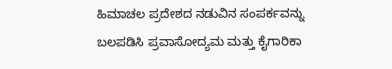ಹಿಮಾಚಲ ಪ್ರದೇಶದ ನಡುವಿನ ಸಂಪರ್ಕವನ್ನು ಬಲಪಡಿಸಿ ಪ್ರವಾಸೋದ್ಯಮ ಮತ್ತು ಕೈಗಾರಿಕಾ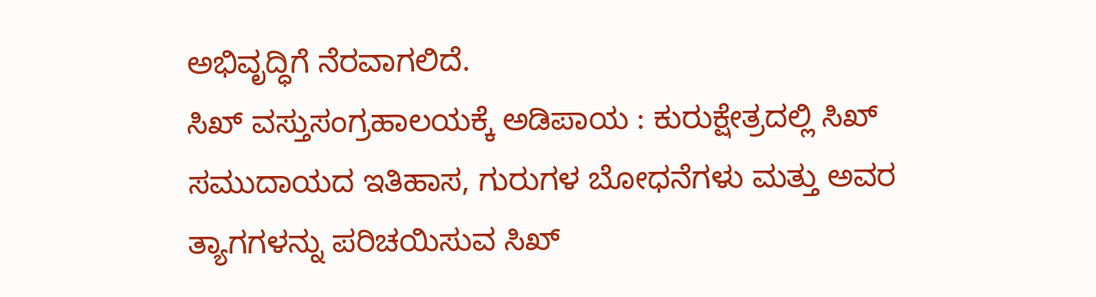ಅಭಿವೃದ್ಧಿಗೆ ನೆರವಾಗಲಿದೆ.
ಸಿಖ್ ವಸ್ತುಸಂಗ್ರಹಾಲಯಕ್ಕೆ ಅಡಿಪಾಯ : ಕುರುಕ್ಷೇತ್ರದಲ್ಲಿ ಸಿಖ್ ಸಮುದಾಯದ ಇತಿಹಾಸ, ಗುರುಗಳ ಬೋಧನೆಗಳು ಮತ್ತು ಅವರ ತ್ಯಾಗಗಳನ್ನು ಪರಿಚಯಿಸುವ ಸಿಖ್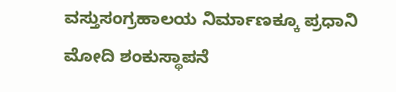ವಸ್ತುಸಂಗ್ರಹಾಲಯ ನಿರ್ಮಾಣಕ್ಕೂ ಪ್ರಧಾನಿ ಮೋದಿ ಶಂಕುಸ್ಥಾಪನೆ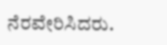ನೆರವೇರಿಸಿದರು.